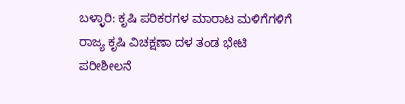ಬಳ್ಳಾರಿ: ಕೃಷಿ ಪರಿಕರಗಳ ಮಾರಾಟ ಮಳಿಗೆಗಳಿಗೆ ರಾಜ್ಯ ಕೃಷಿ ವಿಚಕ್ಷಣಾ ದಳ ತಂಡ ಭೇಟಿ ಪರೀಶೀಲನೆ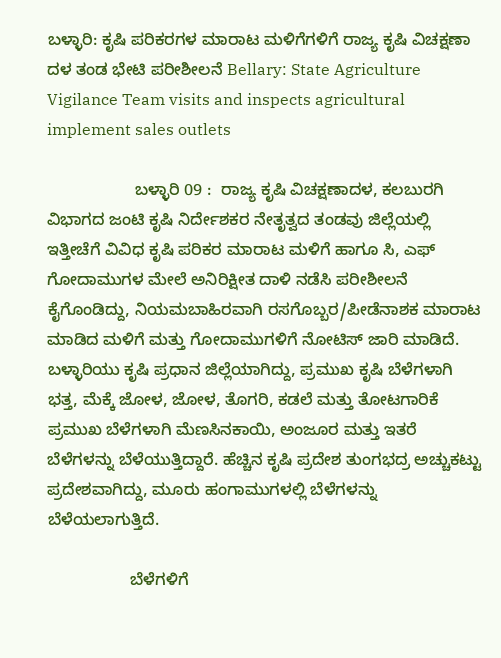ಬಳ್ಳಾರಿ: ಕೃಷಿ ಪರಿಕರಗಳ ಮಾರಾಟ ಮಳಿಗೆಗಳಿಗೆ ರಾಜ್ಯ ಕೃಷಿ ವಿಚಕ್ಷಣಾ ದಳ ತಂಡ ಭೇಟಿ ಪರೀಶೀಲನೆ Bellary: State Agriculture Vigilance Team visits and inspects agricultural implement sales outlets

                   ಬಳ್ಳಾರಿ 09 :  ರಾಜ್ಯ ಕೃಷಿ ವಿಚಕ್ಷಣಾದಳ, ಕಲಬುರಗಿ ವಿಭಾಗದ ಜಂಟಿ ಕೃಷಿ ನಿರ್ದೇಶಕರ ನೇತೃತ್ವದ ತಂಡವು ಜಿಲ್ಲೆಯಲ್ಲಿ ಇತ್ತೀಚೆಗೆ ವಿವಿಧ ಕೃಷಿ ಪರಿಕರ ಮಾರಾಟ ಮಳಿಗೆ ಹಾಗೂ ಸಿ, ಎಫ್ ಗೋದಾಮುಗಳ ಮೇಲೆ ಅನಿರಿಕ್ಷೀತ ದಾಳಿ ನಡೆಸಿ ಪರೀಶೀಲನೆ ಕೈಗೊಂಡಿದ್ದು, ನಿಯಮಬಾಹಿರವಾಗಿ ರಸಗೊಬ್ಬರ/ಪೀಡೆನಾಶಕ ಮಾರಾಟ ಮಾಡಿದ ಮಳಿಗೆ ಮತ್ತು ಗೋದಾಮುಗಳಿಗೆ ನೋಟಿಸ್ ಜಾರಿ ಮಾಡಿದೆ. ಬಳ್ಳಾರಿಯು ಕೃಷಿ ಪ್ರಧಾನ ಜಿಲ್ಲೆಯಾಗಿದ್ದು, ಪ್ರಮುಖ ಕೃಷಿ ಬೆಳೆಗಳಾಗಿ ಭತ್ತ, ಮೆಕ್ಕೆ ಜೋಳ, ಜೋಳ, ತೊಗರಿ, ಕಡಲೆ ಮತ್ತು ತೋಟಗಾರಿಕೆ ಪ್ರಮುಖ ಬೆಳೆಗಳಾಗಿ ಮೆಣಸಿನಕಾಯಿ, ಅಂಜೂರ ಮತ್ತು ಇತರೆ ಬೆಳೆಗಳನ್ನು ಬೆಳೆಯುತ್ತಿದ್ದಾರೆ. ಹೆಚ್ಚಿನ ಕೃಷಿ ಪ್ರದೇಶ ತುಂಗಭದ್ರ ಅಚ್ಚುಕಟ್ಟು ಪ್ರದೇಶವಾಗಿದ್ದು, ಮೂರು ಹಂಗಾಮುಗಳಲ್ಲಿ ಬೆಳೆಗಳನ್ನು ಬೆಳೆಯಲಾಗುತ್ತಿದೆ.

                  ಬೆಳೆಗಳಿಗೆ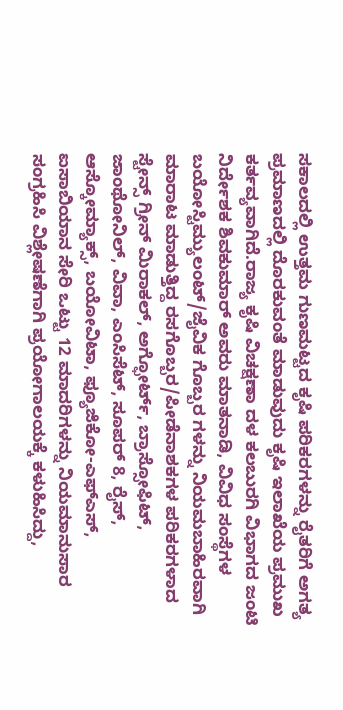ಸಕಾಲದಲ್ಲಿ ಉತ್ತಮ ಗುಣಮಟ್ಟದ ಕೃಷಿ ಪರಿಕರಗಳನ್ನು ರೈತರಿಗೆ ಅಗತ್ಯ ಪ್ರಮಾಣದಲ್ಲಿ ದೊರಕುವಂತೆ ಮಾಡುವುದು ಕೃಷಿ ಇಲಾಖೆಯ ಪ್ರಮುಖ ಕರ್ತವ್ಯವಾಗಿದೆ.ರಾಜ್ಯ ಕೃಷಿ ವಿಚಕ್ಷಣಾ ದಳ ಕಲಬುರಗಿ ವಿಭಾಗದ ಜಂಟಿ ನಿರ್ದೇಶಕ ಶಿವಕುಮಾರ್ ಅವರು ಮಾತನಾಡಿ, ವಿವಿಧ ಸಂಸ್ಥೆಗಳ ಬಯೋಸ್ಟಿಮ್ಯುಲಂಟ್‌/ಜೈವಿಕ ಗೊಬ್ಬರ ಗಳನ್ನು ನಿಯಮಬಾಹಿರವಾಗಿ ಮಾರಾಟ ಮಾಡುತ್ತಿದ್ದ ರಸಗೊಬ್ಬರ/ಪೀಡೆನಾಶಕಗಳ ಪರಿಕರಗಳಾದ ಸ್ಟೇನ್ಸ್‌ ಗ್ರೀನ್ ಮಿರಾಕಲ್, ಅಗ್ಫೋರ್ಟ್‌, ಬ್ರಾಸ್ಸೋಫಿಟ್, ಜಾಂಥೋನಿಲ್, ವಿವಾ, ಎಂಸಿಸೆಟ್, ಸೂಪರ್ 8, ರೈಸ್, ಆಸ್ಕೋಮ್ಯಾಕ್ಸ್‌, ಬಯೋವಿಟಾ, ಫ್ಯೂಜಿಕೋ-ಎಫ್‌ಎಸ್, ಐಸಾಬಿಯಾನ ಸೇರಿ ಒಟ್ಟು 12 ಮಾದರಿಗಳನ್ನು ನಿಯಮಾನುಸಾರ ಸಂಗ್ರಹಿಸಿ ವಿಶ್ಲೇಷಣೆಗಾಗಿ ಪ್ರಯೋಗಾಲಯಕ್ಕೆ ಕಳುಹಿಸಿದ್ದು,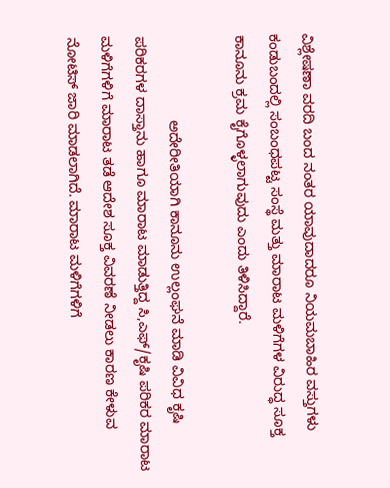ವಿಶ್ಲೇಷಣಾ ವರದಿ ಬಂದ ನಂತರ ಯಾವುದಾದರೂ ನಿಯಮಬಾಹಿರ ವಸ್ತುಗಳು ಕಂಡುಬಂದಲ್ಲಿ ಸಂಬಂಧಪಟ್ಟ ಸಂಸ್ಥೆ ಮತ್ತು ಮಾರಾಟ ಮಳಿಗೆಗಳ ವಿರುದ್ಧ ಸೂಕ್ತ ಕಾನೂನು ಕ್ರಮ ಕೈಗೊಳ್ಳಲಾಗುವುದು ಎಂದು ತಿಳಿಸಿದ್ದಾರೆ.

                     ಅದೇರೀತಿಯಾಗಿ ಕಾನೂನು ಉಲ್ಲಂಘನೆ ಮಾಡಿ ವಿವಿಧ ಕೃಷಿ ಪರಿಕರಗಳ ದಾಸ್ತಾನು ಹಾಗೂ ಮಾರಾಟ ಮಾಡುತ್ತಿದ್ದ ಸಿ,ಎಫ್‌/ಕೃಷಿ ಪರಿಕರ ಮಾರಾಟ ಮಳಿಗೆಗಳಿಗೆ ಮಾರಾಟ ತಡೆ ಆದೇಶ ಸೂಕ್ತ ವಿವರಣೆ ನೀಡಲು ಕಾರಣ ಕೇಳುವ ನೋಟಿಸ್ ಜಾರಿ ಮಾಡಲಾಗಿದೆ. ಮಾರಾಟ ಮಳಿಗೆಗಳಿಗೆ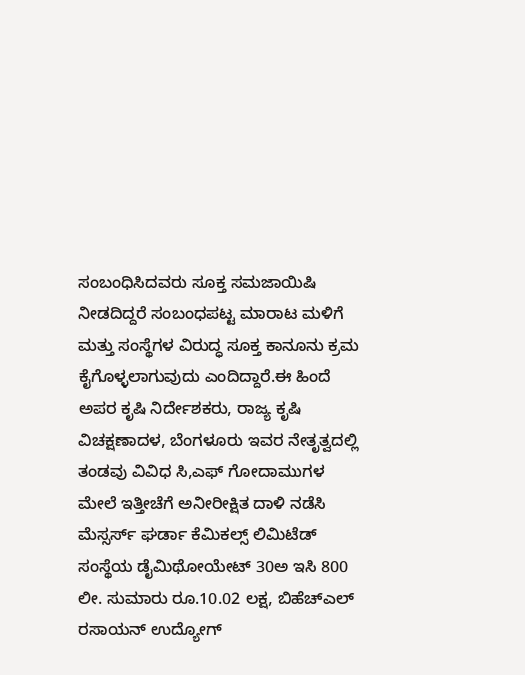ಸಂಬಂಧಿಸಿದವರು ಸೂಕ್ತ ಸಮಜಾಯಿಷಿ ನೀಡದಿದ್ದರೆ ಸಂಬಂಧಪಟ್ಟ ಮಾರಾಟ ಮಳಿಗೆ ಮತ್ತು ಸಂಸ್ಥೆಗಳ ವಿರುದ್ಧ ಸೂಕ್ತ ಕಾನೂನು ಕ್ರಮ ಕೈಗೊಳ್ಳಲಾಗುವುದು ಎಂದಿದ್ದಾರೆ.ಈ ಹಿಂದೆ ಅಪರ ಕೃಷಿ ನಿರ್ದೇಶಕರು, ರಾಜ್ಯ ಕೃಷಿ ವಿಚಕ್ಷಣಾದಳ, ಬೆಂಗಳೂರು ಇವರ ನೇತೃತ್ವದಲ್ಲಿ ತಂಡವು ವಿವಿಧ ಸಿ,ಎಫ್ ಗೋದಾಮುಗಳ ಮೇಲೆ ಇತ್ತೀಚೆಗೆ ಅನೀರೀಕ್ಷಿತ ದಾಳಿ ನಡೆಸಿ ಮೆಸ್ಸರ್ಸ್‌ ಘರ್ಡಾ ಕೆಮಿಕಲ್ಸ್‌ ಲಿಮಿಟೆಡ್ ಸಂಸ್ಥೆಯ ಡೈಮಿಥೋಯೇಟ್ 30ಅ ಇಸಿ 800 ಲೀ. ಸುಮಾರು ರೂ.10.02 ಲಕ್ಷ, ಬಿಹೆಚ್‌ಎಲ್ ರಸಾಯನ್ ಉದ್ಯೋಗ್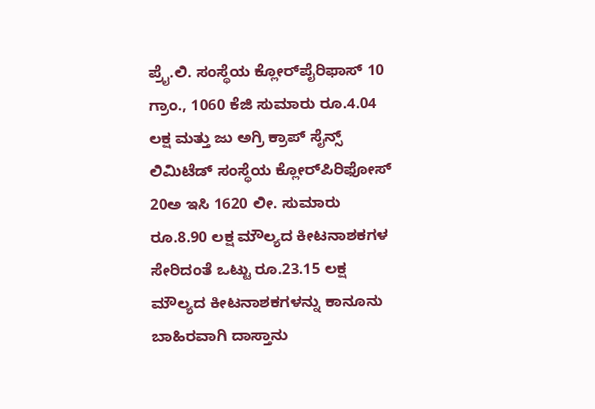ಪ್ರೈ.ಲಿ. ಸಂಸ್ಥೆಯ ಕ್ಲೋರ್‌ಪೈರಿಫಾಸ್ 10 ಗ್ರಾಂ., 1060 ಕೆಜಿ ಸುಮಾರು ರೂ.4.04 ಲಕ್ಷ ಮತ್ತು ಜು ಅಗ್ರಿ ಕ್ರಾಪ್ ಸೈನ್ಸ್‌ ಲಿಮಿಟೆಡ್ ಸಂಸ್ಥೆಯ ಕ್ಲೋರ್‌ಪಿರಿಫೋಸ್ 20ಅ ಇಸಿ 1620 ಲೀ. ಸುಮಾರು ರೂ.8.90 ಲಕ್ಷ ಮೌಲ್ಯದ ಕೀಟನಾಶಕಗಳ ಸೇರಿದಂತೆ ಒಟ್ಟು ರೂ.23.15 ಲಕ್ಷ ಮೌಲ್ಯದ ಕೀಟನಾಶಕಗಳನ್ನು ಕಾನೂನು ಬಾಹಿರವಾಗಿ ದಾಸ್ತಾನು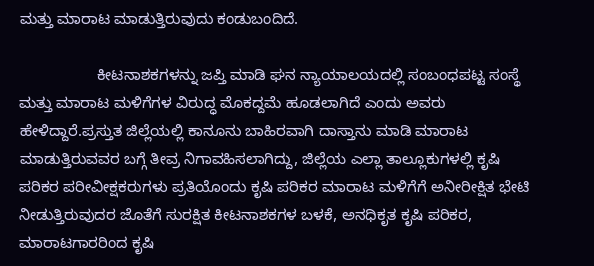ಮತ್ತು ಮಾರಾಟ ಮಾಡುತ್ತಿರುವುದು ಕಂಡುಬಂದಿದೆ.

                  ಕೀಟನಾಶಕಗಳನ್ನು ಜಪ್ತಿ ಮಾಡಿ ಘನ ನ್ಯಾಯಾಲಯದಲ್ಲಿ ಸಂಬಂಧಪಟ್ಟ ಸಂಸ್ಥೆ ಮತ್ತು ಮಾರಾಟ ಮಳಿಗೆಗಳ ವಿರುದ್ಧ ಮೊಕದ್ದಮೆ ಹೂಡಲಾಗಿದೆ ಎಂದು ಅವರು ಹೇಳಿದ್ದಾರೆ.ಪ್ರಸ್ತುತ ಜಿಲ್ಲೆಯಲ್ಲಿ ಕಾನೂನು ಬಾಹಿರವಾಗಿ ದಾಸ್ತಾನು ಮಾಡಿ ಮಾರಾಟ ಮಾಡುತ್ತಿರುವವರ ಬಗ್ಗೆ ತೀವ್ರ ನಿಗಾವಹಿಸಲಾಗಿದ್ದು, ಜಿಲ್ಲೆಯ ಎಲ್ಲಾ ತಾಲ್ಲೂಕುಗಳಲ್ಲಿ ಕೃಷಿ ಪರಿಕರ ಪರೀವೀಕ್ಷಕರುಗಳು ಪ್ರತಿಯೊಂದು ಕೃಷಿ ಪರಿಕರ ಮಾರಾಟ ಮಳಿಗೆಗೆ ಅನೀರೀಕ್ಷಿತ ಭೇಟಿ ನೀಡುತ್ತಿರುವುದರ ಜೊತೆಗೆ ಸುರಕ್ಷಿತ ಕೀಟನಾಶಕಗಳ ಬಳಕೆ, ಅನಧಿಕೃತ ಕೃಷಿ ಪರಿಕರ, ಮಾರಾಟಗಾರರಿಂದ ಕೃಷಿ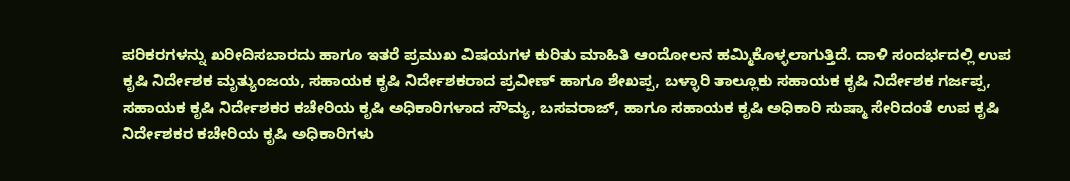ಪರಿಕರಗಳನ್ನು ಖರೀದಿಸಬಾರದು ಹಾಗೂ ಇತರೆ ಪ್ರಮುಖ ವಿಷಯಗಳ ಕುರಿತು ಮಾಹಿತಿ ಆಂದೋಲನ ಹಮ್ಮಿಕೊಳ್ಳಲಾಗುತ್ತಿದೆ. ದಾಳಿ ಸಂದರ್ಭದಲ್ಲಿ ಉಪ ಕೃಷಿ ನಿರ್ದೇಶಕ ಮೃತ್ಯುಂಜಯ, ಸಹಾಯಕ ಕೃಷಿ ನಿರ್ದೇಶಕರಾದ ಪ್ರವೀಣ್ ಹಾಗೂ ಶೇಖಪ್ಪ, ಬಳ್ಳಾರಿ ತಾಲ್ಲೂಕು ಸಹಾಯಕ ಕೃಷಿ ನಿರ್ದೇಶಕ ಗರ್ಜಪ್ಪ, ಸಹಾಯಕ ಕೃಷಿ ನಿರ್ದೇಶಕರ ಕಚೇರಿಯ ಕೃಷಿ ಅಧಿಕಾರಿಗಳಾದ ಸೌಮ್ಯ, ಬಸವರಾಜ್, ಹಾಗೂ ಸಹಾಯಕ ಕೃಷಿ ಅಧಿಕಾರಿ ಸುಷ್ಮಾ ಸೇರಿದಂತೆ ಉಪ ಕೃಷಿ ನಿರ್ದೇಶಕರ ಕಚೇರಿಯ ಕೃಷಿ ಅಧಿಕಾರಿಗಳು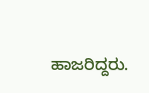ಹಾಜರಿದ್ದರು.